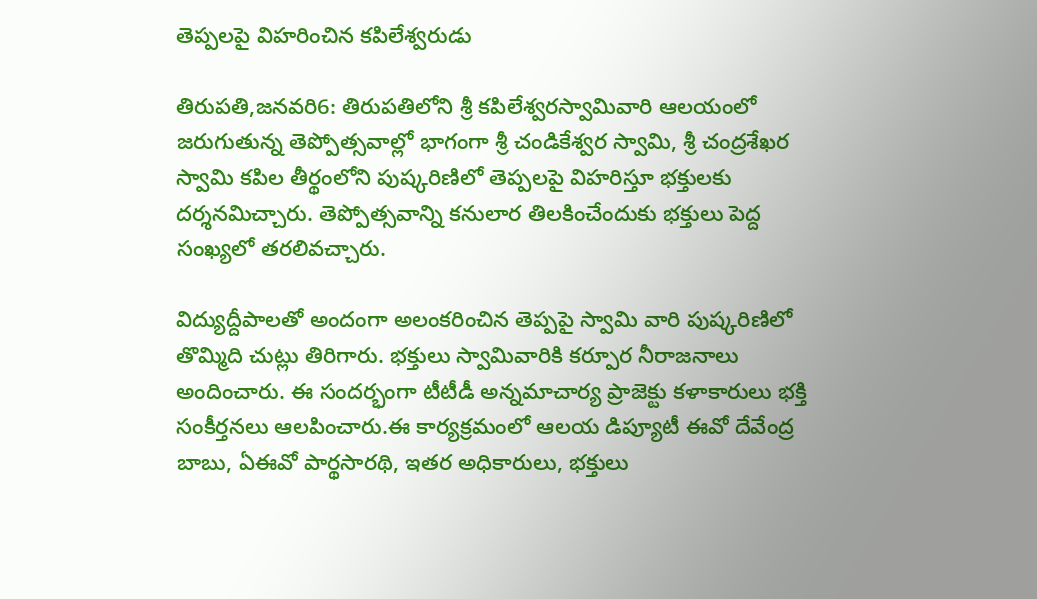తెప్పలపై విహరించిన కపిలేశ్వరుడు

తిరుపతి,జనవరి6: తిరుపతిలోని శ్రీ కపిలేశ్వరస్వామివారి ఆలయంలో జరుగుతున్న తెప్పోత్సవాల్లో భాగంగా శ్రీ చండికేశ్వర స్వామి, శ్రీ చంద్రశేఖర స్వామి కపిల తీర్థంలోని పుష్కరిణిలో తెప్పలపై విహరిస్తూ భక్తులకు దర్శనమిచ్చారు. తెప్పోత్సవాన్ని కనులార తిలకించేందుకు భక్తులు పెద్ద సంఖ్యలో తరలివచ్చారు.

విద్యుద్దీపాలతో అందంగా అలంకరించిన తెప్పపై స్వామి వారి పుష్కరిణిలో తొమ్మిది చుట్లు తిరిగారు. భక్తులు స్వామివారికి కర్పూర నీరాజనాలు అందించారు. ఈ సందర్భంగా టీటీడీ అన్నమాచార్య ప్రాజెక్టు కళాకారులు భక్తి సంకీర్తనలు ఆలపించారు.ఈ కార్యక్రమంలో ఆలయ డిప్యూటీ ఈవో దేవేంద్ర బాబు, ఏఈవో పార్థసారథి, ఇతర అధికారులు, భక్తులు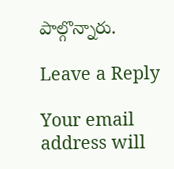పాల్గొన్నారు.

Leave a Reply

Your email address will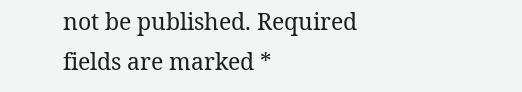not be published. Required fields are marked *